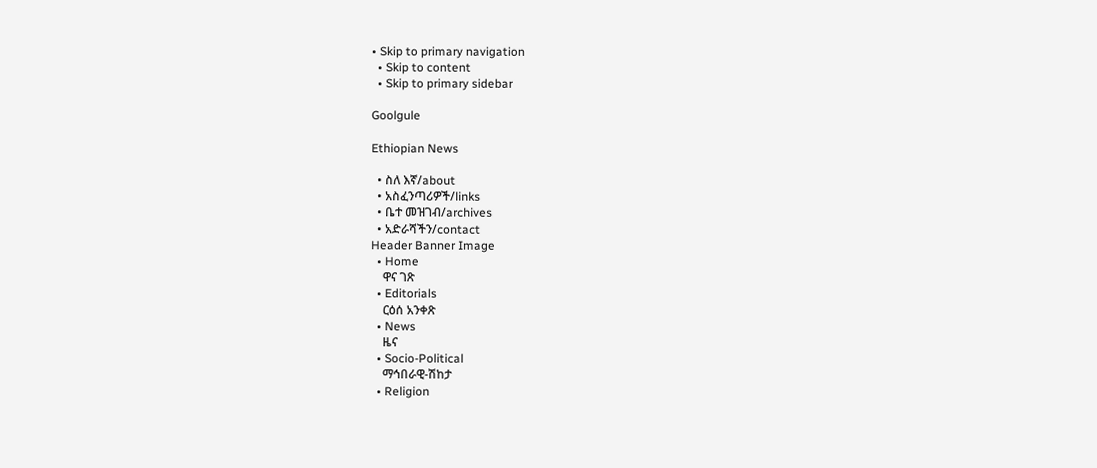• Skip to primary navigation
  • Skip to content
  • Skip to primary sidebar

Goolgule

Ethiopian News

  • ስለ እኛ/about
  • አስፈንጣሪዎች/links
  • ቤተ መዝገብ/archives
  • አድራሻችን/contact
Header Banner Image
  • Home
    ዋና ገጽ
  • Editorials
    ርዕሰ አንቀጽ
  • News
    ዜና
  • Socio-Political
    ማኅበራዊ-ሽከታ
  • Religion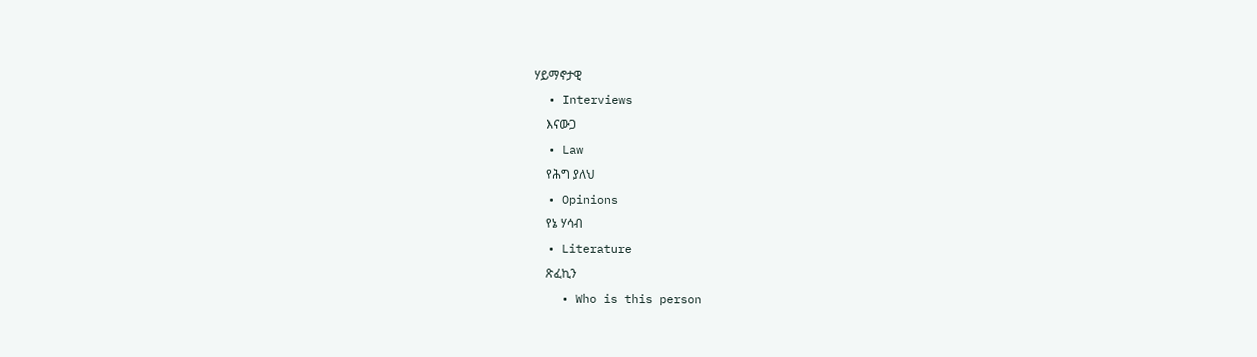ሃይማኖታዊ
  • Interviews
    እናውጋ
  • Law
    የሕግ ያለህ
  • Opinions
    የኔ ሃሳብ
  • Literature
    ጽፈኪን
    • Who is this person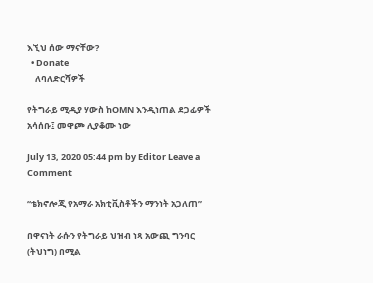እኚህ ሰው ማናቸው?
  • Donate
    ለባለድርሻዎች

የትግራይ ሚዲያ ሃውስ ከOMN እንዲነጠል ደጋፊዎች አሳሰቡ፤ መዋጮ ሊያቆሙ ነው

July 13, 2020 05:44 pm by Editor Leave a Comment

“ቴክኖሎጂ የአማራ አክቲቪስቶችን ማንነት አጋለጠ”

በዋናነት ራሱን የትግራይ ህዝብ ነጻ አውጪ ግንባር (ትህነግ) በሚል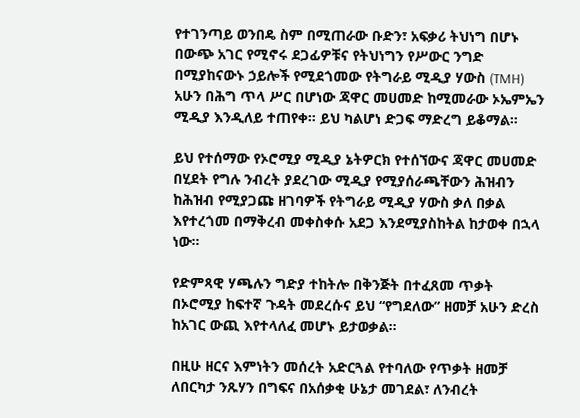የተገንጣይ ወንበዴ ስም በሚጠራው ቡድን፣ አፍቃሪ ትህነግ በሆኑ በውጭ አገር የሚኖሩ ደጋፊዎቹና የትህነግን የሥውር ንግድ በሚያከናውኑ ኃይሎች የሚደጎመው የትግራይ ሚዲያ ሃውስ (TMH) አሁን በሕግ ጥላ ሥር በሆነው ጃዋር መሀመድ ከሚመራው ኦኤምኤን ሚዲያ እንዲለይ ተጠየቀ። ይህ ካልሆነ ድጋፍ ማድረግ ይቆማል።

ይህ የተሰማው የኦሮሚያ ሚዲያ ኔትዎርክ የተሰኘውና ጃዋር መሀመድ በሂደት የግሉ ንብረት ያደረገው ሚዲያ የሚያሰራጫቸውን ሕዝብን ከሕዝብ የሚያጋጩ ዘገባዎች የትግራይ ሚዲያ ሃውስ ቃለ በቃል እየተረጎመ በማቅረብ መቀስቀሱ አደጋ እንደሚያስከትል ከታወቀ በኋላ ነው።

የድምጻዊ ሃጫሉን ግድያ ተከትሎ በቅንጅት በተፈጸመ ጥቃት በኦሮሚያ ከፍተኛ ጉዳት መደረሱና ይህ “የግደለው” ዘመቻ አሁን ድረስ ከአገር ውጪ እየተላለፈ መሆኑ ይታወቃል።

በዚሁ ዘርና እምነትን መሰረት አድርጓል የተባለው የጥቃት ዘመቻ ለበርካታ ንጹሃን በግፍና በአሰቃቂ ሁኔታ መገደል፣ ለንብረት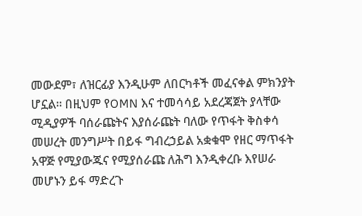መውደም፣ ለዝርፊያ እንዲሁም ለበርካቶች መፈናቀል ምክንያት ሆኗል። በዚህም የOMN እና ተመሳሳይ አደረጃጀት ያላቸው ሚዲያዎች ባሰራጩትና እያሰራጩት ባለው የጥፋት ቅስቀሳ መሠረት መንግሥት በይፋ ግብረኃይል አቋቁሞ የዘር ማጥፋት አዋጅ የሚያውጁና የሚያሰራጩ ለሕግ እንዲቀረቡ እየሠራ መሆኑን ይፋ ማድረጉ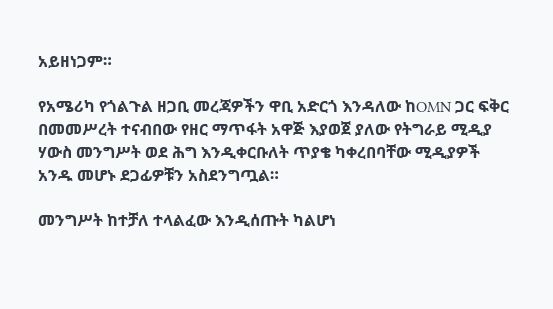አይዘነጋም።

የአሜሪካ የጎልጉል ዘጋቢ መረጃዎችን ዋቢ አድርጎ እንዳለው ከOMN ጋር ፍቅር በመመሥረት ተናብበው የዘር ማጥፋት አዋጅ እያወጀ ያለው የትግራይ ሚዲያ ሃውስ መንግሥት ወደ ሕግ እንዲቀርቡለት ጥያቄ ካቀረበባቸው ሚዲያዎች አንዱ መሆኑ ደጋፊዎቹን አስደንግጧል።

መንግሥት ከተቻለ ተላልፈው እንዲሰጡት ካልሆነ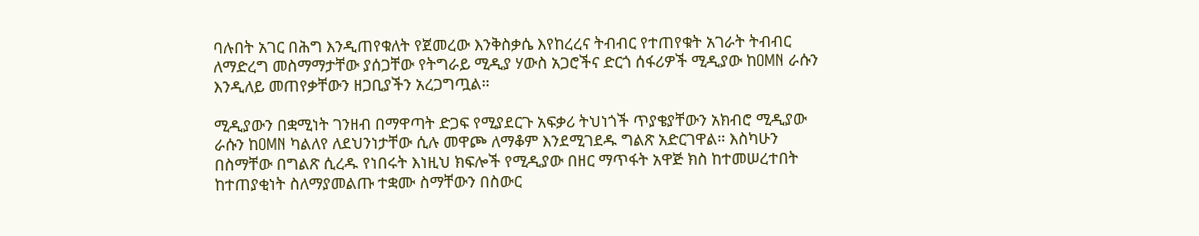ባሉበት አገር በሕግ እንዲጠየቁለት የጀመረው እንቅስቃሴ እየከረረና ትብብር የተጠየቁት አገራት ትብብር ለማድረግ መስማማታቸው ያሰጋቸው የትግራይ ሚዲያ ሃውስ አጋሮችና ድርጎ ሰፋሪዎች ሚዲያው ከOMN ራሱን እንዲለይ መጠየቃቸውን ዘጋቢያችን አረጋግጧል።

ሚዲያውን በቋሚነት ገንዘብ በማዋጣት ድጋፍ የሚያደርጉ አፍቃሪ ትህነጎች ጥያቄያቸውን አክብሮ ሚዲያው ራሱን ከOMN ካልለየ ለደህንነታቸው ሲሉ መዋጮ ለማቆም እንደሚገደዱ ግልጽ አድርገዋል። እስካሁን በስማቸው በግልጽ ሲረዱ የነበሩት እነዚህ ክፍሎች የሚዲያው በዘር ማጥፋት አዋጅ ክስ ከተመሠረተበት ከተጠያቂነት ስለማያመልጡ ተቋሙ ስማቸውን በስውር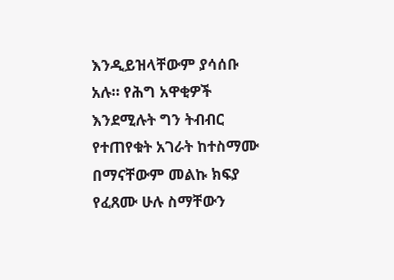እንዲይዝላቸውም ያሳሰቡ አሉ። የሕግ አዋቂዎች እንደሚሉት ግን ትብብር የተጠየቁት አገራት ከተስማሙ በማናቸውም መልኩ ክፍያ የፈጸሙ ሁሉ ስማቸውን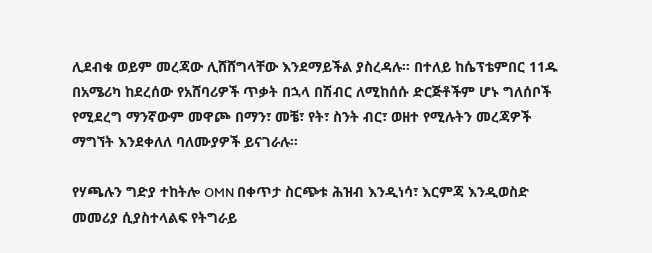ሊደብቁ ወይም መረጃው ሊሸሸግላቸው እንደማይችል ያስረዳሉ። በተለይ ከሴፕቴምበር 11ዱ በአሜሪካ ከደረሰው የአሸባሪዎች ጥቃት በኋላ በሽብር ለሚከሰሱ ድርጅቶችም ሆኑ ግለሰቦች የሚደረግ ማንኛውም መዋጮ በማን፣ መቼ፣ የት፣ ስንት ብር፣ ወዘተ የሚሉትን መረጃዎች ማግኘት እንደቀለለ ባለሙያዎች ይናገራሉ።

የሃጫሉን ግድያ ተከትሎ OMN በቀጥታ ስርጭቱ ሕዝብ እንዲነሳ፣ እርምጃ እንዲወስድ መመሪያ ሲያስተላልፍ የትግራይ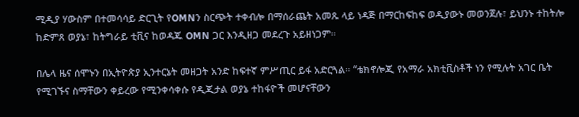ሚዲያ ሃውስም በተመሳሳይ ድርጊት የOMNን ስርጭት ተቀብሎ በማሰራጨት አመጹ ላይ ነዳጅ በማርከፍከፍ ወዲያውኑ መወንጀሉ፣ ይህንኑ ተከትሎ ከድምጸ ወያኔ፣ ከትግራይ ቲቪና ከወዳጁ OMN ጋር እንዲዘጋ መደረጉ አይዘነጋም።

በሌላ ዜና ሰሞኑን በኢትዮጵያ ኢንተርኔት መዘጋት አንድ ከፍተኛ ምሥጢር ይፋ አድርጓል። “ቴክኖሎጂ የአማራ አክቲቪስቶች ነን የሚሉት አገር ቤት የሚገኙና ስማቸውን ቀይረው የሚንቀሳቀሱ የዲጂታል ወያኔ ተከፋዮች መሆናቸውን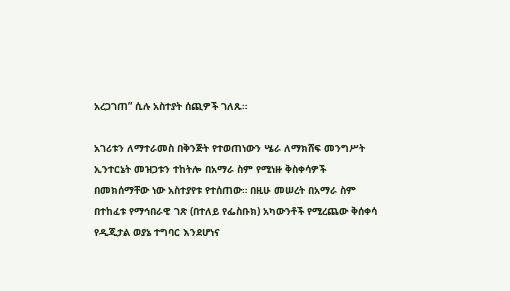አረጋገጠ” ሲሉ አስተያት ሰጪዎች ገለጹ።

አገሪቱን ለማተራመስ በቅንጅት የተወጠነውን ሤራ ለማክሸፍ መንግሥት ኢንተርኔት መዝጋቱን ተከትሎ በአማራ ስም የሚነዙ ቅስቀሳዎች በመክሰማቸው ነው አስተያየቱ የተሰጠው። በዚሁ መሠረት በአማራ ስም በተከፈቱ የማኅበራዊ ገጽ (በተለይ የፌስቡክ) አካውንቶች የሚረጨው ቅሰቀሳ የዲጂታል ወያኔ ተግባር እንደሆነና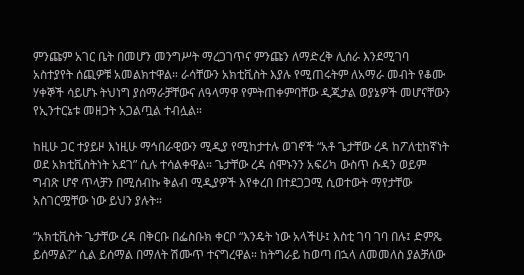ምንጩም አገር ቤት በመሆን መንግሥት ማረጋገጥና ምንጩን ለማድረቅ ሊሰራ እንደሚገባ አስተያየት ሰጪዎቹ አመልክተዋል። ራሳቸውን አክቲቪስት እያሉ የሚጠሩትም ለአማራ መብት የቆሙ ሃቀኞች ሳይሆኑ ትህነግ ያሰማራቻቸውና ለዓላማዋ የምትጠቀምባቸው ዲጂታል ወያኔዎች መሆናቸውን የኢንተርኔቱ መዘጋት አጋልጧል ተብሏል።

ከዚሁ ጋር ተያይዞ እነዚሁ ማኅበራዊውን ሚዲያ የሚከታተሉ ወገኖች “አቶ ጌታቸው ረዳ ከፖለቲከኛነት ወደ አክቲቪስትነት አደገ” ሲሉ ተሳልቀዋል። ጌታቸው ረዳ ሰሞኑንን አፍሪካ ውስጥ ሱዳን ወይም ግብጽ ሆኖ ጥላቻን በሚሰብኩ ቅልብ ሚዲያዎች እየቀረበ በተደጋጋሚ ሲወተውት ማየታቸው አስገርሟቸው ነው ይህን ያሉት።

“አክቲቪስት ጌታቸው ረዳ በቅርቡ በፌስቡክ ቀርቦ “እንዴት ነው አላችሁ፤ እስቲ ገባ ገባ በሉ፤ ድምጼ ይሰማል?” ሲል ይሰማል በማለት ሽሙጥ ተናግረዋል። ከትግራይ ከወጣ በኋላ ለመመለስ ያልቻለው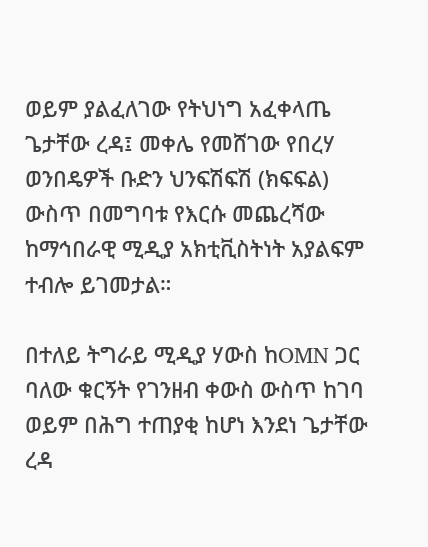ወይም ያልፈለገው የትህነግ አፈቀላጤ ጌታቸው ረዳ፤ መቀሌ የመሸገው የበረሃ ወንበዴዎች ቡድን ህንፍሽፍሽ (ክፍፍል) ውስጥ በመግባቱ የእርሱ መጨረሻው ከማኅበራዊ ሚዲያ አክቲቪስትነት አያልፍም ተብሎ ይገመታል።

በተለይ ትግራይ ሚዲያ ሃውስ ከOMN ጋር ባለው ቁርኝት የገንዘብ ቀውስ ውስጥ ከገባ ወይም በሕግ ተጠያቂ ከሆነ እንደነ ጌታቸው ረዳ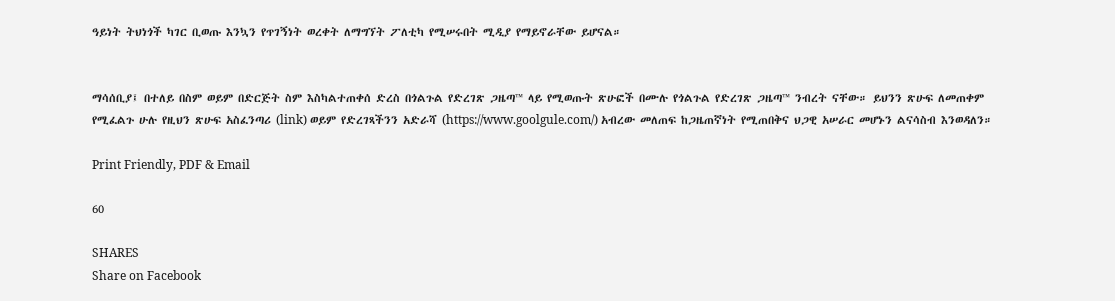ዓይነት ትህነጎች ካገር ቢወጡ እንኳን የጥገኝነት ወረቀት ለማግኘት ፖለቲካ የሚሠሩበት ሚዲያ የማይኖራቸው ይሆናል።


ማሳሰቢያ፤ በተለይ በስም ወይም በድርጅት ስም እስካልተጠቀሰ ድረስ በጎልጉል የድረገጽ ጋዜጣ™ ላይ የሚወጡት ጽሁፎች በሙሉ የጎልጉል የድረገጽ ጋዜጣ™ ንብረት ናቸው። ይህንን ጽሁፍ ለመጠቀም የሚፈልጉ ሁሉ የዚህን ጽሁፍ አስፈንጣሪ (link) ወይም የድረገጻችንን አድራሻ (https://www.goolgule.com/) አብረው መለጠፍ ከጋዜጠኛነት የሚጠበቅና ህጋዊ አሠራር መሆኑን ልናሳስብ እንወዳለን።

Print Friendly, PDF & Email

60

SHARES
Share on Facebook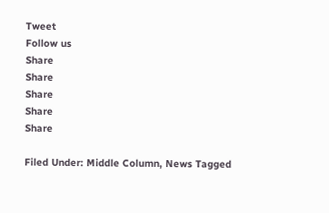Tweet
Follow us
Share
Share
Share
Share
Share

Filed Under: Middle Column, News Tagged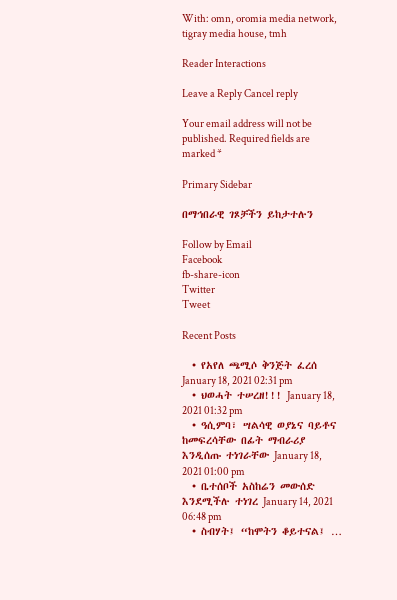With: omn, oromia media network, tigray media house, tmh

Reader Interactions

Leave a Reply Cancel reply

Your email address will not be published. Required fields are marked *

Primary Sidebar

በማኅበራዊ ገጾቻችን ይከታተሉን

Follow by Email
Facebook
fb-share-icon
Twitter
Tweet

Recent Posts

  • የአየለ ጫሚሶ ቅንጅት ፈረሰ January 18, 2021 02:31 pm
  • ህወሓት ተሠረዘ!!! January 18, 2021 01:32 pm
  • ዓሲምባ፣ ሣልሳዊ ወያኔና ባይቶና ከመፍረሳቸው በፊት ማብራሪያ እንዲሰጡ ተነገራቸው January 18, 2021 01:00 pm
  • ቤተሰቦች አስከሬን መውሰድ እንደሚችሉ ተነገረ January 14, 2021 06:48 pm
  • ስብሃት፤ “ከሞትን ቆይተናል፤ …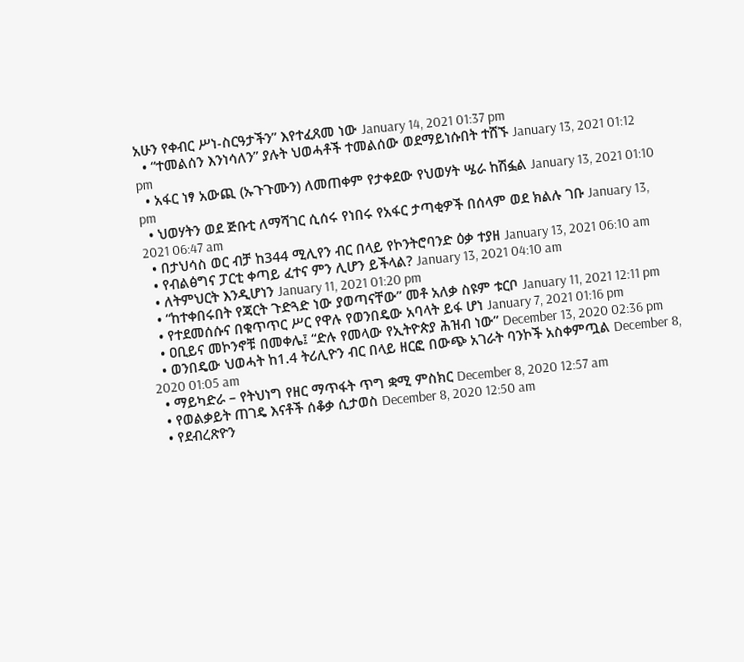አሁን የቀብር ሥነ-ስርዓታችን” እየተፈጸመ ነው January 14, 2021 01:37 pm
  • “ተመልሰን እንነሳለን” ያሉት ህወሓቶች ተመልሰው ወደማይነሱበት ተሸኙ January 13, 2021 01:12 pm
  • አፋር ነፃ አውጪ (ኡጉጉሙን) ለመጠቀም የታቀደው የህወሃት ሤራ ከሽፏል January 13, 2021 01:10 pm
  • ህወሃትን ወደ ጅቡቲ ለማሻገር ሲሰሩ የነበሩ የአፋር ታጣቂዎች በሰላም ወደ ክልሉ ገቡ January 13, 2021 06:47 am
  • በታህሳስ ወር ብቻ ከ344 ሚሊየን ብር በላይ የኮንትሮባንድ ዕቃ ተያዘ January 13, 2021 06:10 am
  • የብልፅግና ፓርቲ ቀጣይ ፈተና ምን ሊሆን ይችላል? January 13, 2021 04:10 am
  • ለትምህርት እንዲሆነን January 11, 2021 01:20 pm
  • “ከተቀበሩበት የጃርት ጉድጓድ ነው ያወጣናቸው” መቶ አለቃ ስዩም ቱርቦ January 11, 2021 12:11 pm
  • የተደመሰሱና በቁጥጥር ሥር የዋሉ የወንበዴው አባላት ይፋ ሆነ January 7, 2021 01:16 pm
  • ዐቢይና መኮንኖቹ በመቀሌ፤ “ድሉ የመላው የኢትዮጵያ ሕዝብ ነው” December 13, 2020 02:36 pm
  • ወንበዴው ህወሓት ከ1.4 ትሪሊዮን ብር በላይ ዘርፎ በውጭ አገራት ባንኮች አስቀምጧል December 8, 2020 01:05 am
  • ማይካድራ – የትህነግ የዘር ማጥፋት ጥግ ቋሚ ምስክር December 8, 2020 12:57 am
  • የወልቃይት ጠገዴ እናቶች ሰቆቃ ሲታወስ December 8, 2020 12:50 am
  • የደብረጽዮን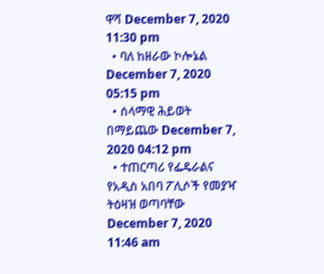ዋሻ December 7, 2020 11:30 pm
  • ባለ ከዘራው ኮሎኔል December 7, 2020 05:15 pm
  • ሰላማዊ ሕይወት በማይጨው December 7, 2020 04:12 pm
  • ተጠርጣሪ የፌዴራልና የአዲስ አበባ ፖሊሶች የመያዣ ትዕዛዝ ወጣባቸው December 7, 2020 11:46 am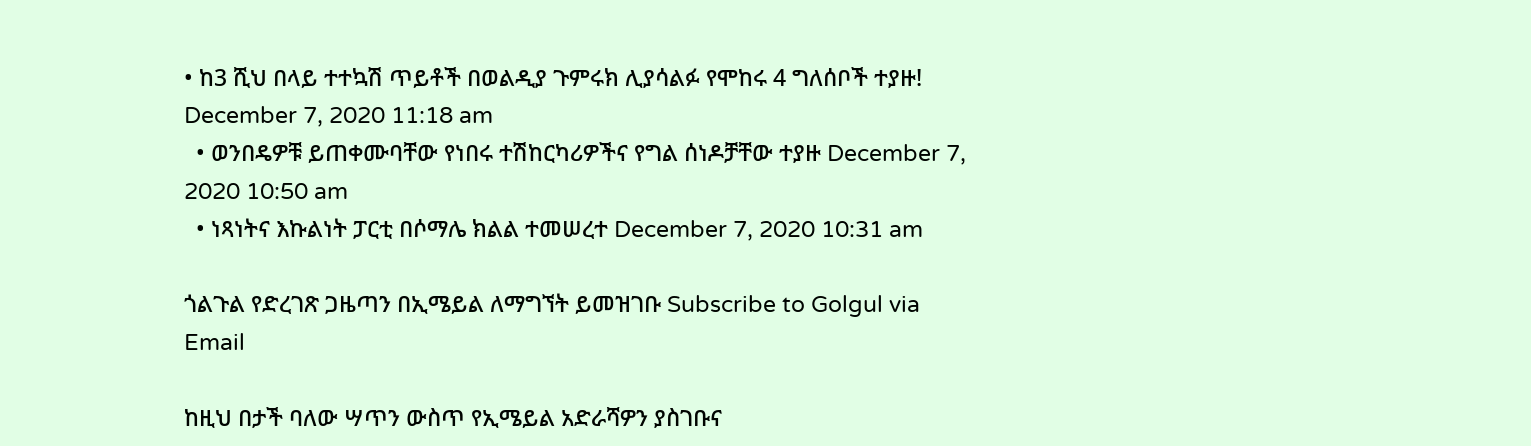• ከ3 ሺህ በላይ ተተኳሽ ጥይቶች በወልዲያ ጉምሩክ ሊያሳልፉ የሞከሩ 4 ግለሰቦች ተያዙ! December 7, 2020 11:18 am
  • ወንበዴዎቹ ይጠቀሙባቸው የነበሩ ተሽከርካሪዎችና የግል ሰነዶቻቸው ተያዙ December 7, 2020 10:50 am
  • ነጻነትና እኩልነት ፓርቲ በሶማሌ ክልል ተመሠረተ December 7, 2020 10:31 am

ጎልጉል የድረገጽ ጋዜጣን በኢሜይል ለማግኘት ይመዝገቡ Subscribe to Golgul via Email

ከዚህ በታች ባለው ሣጥን ውስጥ የኢሜይል አድራሻዎን ያስገቡና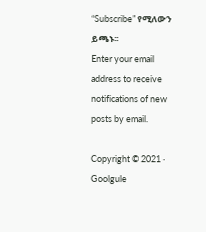“Subscribe” የሚለውን ይጫኑ፡፡
Enter your email address to receive notifications of new posts by email.

Copyright © 2021 · Goolgule